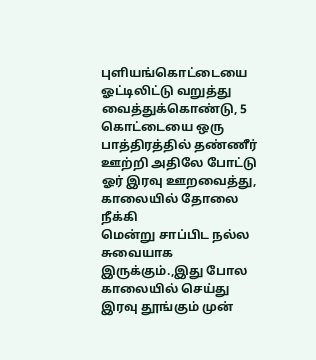புளியங்கொட்டையை ஓட்டிலிட்டு வறுத்து
வைத்துக்கொண்டு, 5 கொட்டையை ஒரு பாத்திரத்தில் தண்ணீர் ஊற்றி அதிலே போட்டு ஓர் இரவு ஊறவைத்து, காலையில் தோலை நீக்கி
மென்று சாப்பிட நல்ல சுவையாக இருக்கும்.,இது போல காலையில் செய்து இரவு தூங்கும் முன்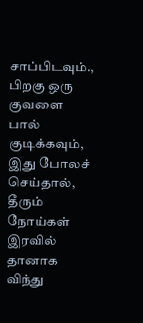சாப்பிடவும்., பிறகு ஒரு குவளை பால் குடிக்கவும், இது போலச் செய்தால், தீரும் நோய்கள் இரவில் தானாக விந்து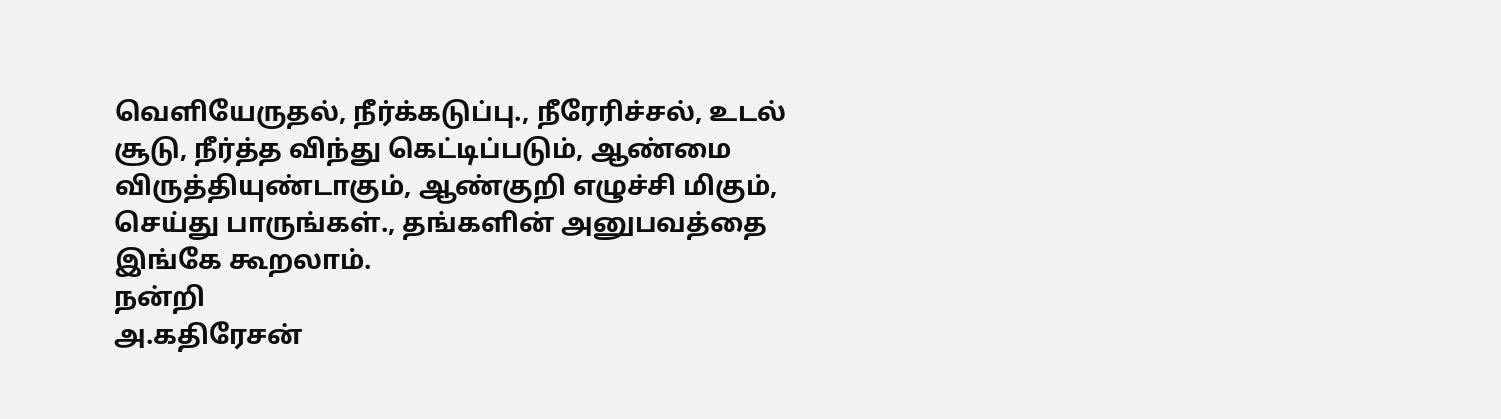வெளியேருதல், நீர்க்கடுப்பு., நீரேரிச்சல், உடல் சூடு, நீர்த்த விந்து கெட்டிப்படும், ஆண்மை விருத்தியுண்டாகும், ஆண்குறி எழுச்சி மிகும், செய்து பாருங்கள்., தங்களின் அனுபவத்தை இங்கே கூறலாம்.
நன்றி
அ.கதிரேசன்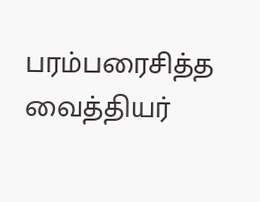பரம்பரைசித்த வைத்தியர்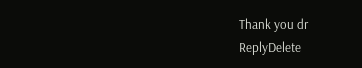Thank you dr
ReplyDelete